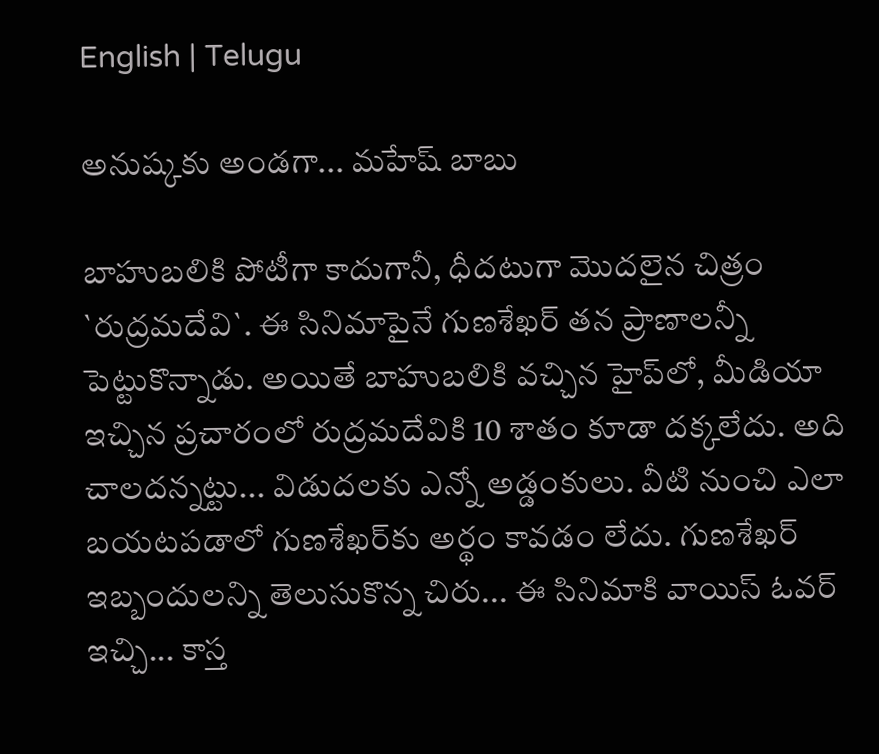English | Telugu

అనుష్క‌కు అండ‌గా... మ‌హేష్ బాబు

బాహుబ‌లికి పోటీగా కాదుగానీ, ధీద‌టుగా మొదలైన చిత్రం `రుద్ర‌మ‌దేవి`. ఈ సినిమాపైనే గుణశేఖ‌ర్ త‌న ప్రాణాల‌న్నీ పెట్టుకొన్నాడు. అయితే బాహుబ‌లికి వ‌చ్చిన హైప్‌లో, మీడియా ఇచ్చిన ప్ర‌చారంలో రుద్ర‌మ‌దేవికి 10 శాతం కూడా ద‌క్క‌లేదు. అది చాల‌ద‌న్న‌ట్టు... విడుద‌ల‌కు ఎన్నో అడ్డంకులు. వీటి నుంచి ఎలా బ‌య‌ట‌ప‌డాలో గుణ‌శేఖ‌ర్‌కు అర్థం కావ‌డం లేదు. గుణ‌శేఖ‌ర్ ఇబ్బందుల‌న్ని తెలుసుకొన్న చిరు... ఈ సినిమాకి వాయిస్ ఓవ‌ర్ ఇచ్చి... కాస్త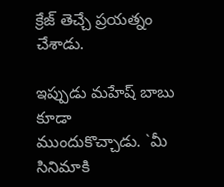క్రేజ్ తెచ్చే ప్ర‌య‌త్నం చేశాడు.

ఇప్పుడు మ‌హేష్ బాబు కూడా ముందుకొచ్చాడు. `మీ సినిమాకి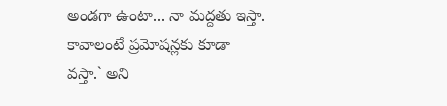అండ‌గా ఉంటా... నా మ‌ద్ద‌తు ఇస్తా. కావాలంటే ప్ర‌మోష‌న్ల‌కు కూడా వ‌స్తా.` అని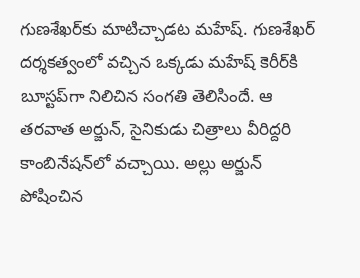గుణ‌శేఖ‌ర్‌కు మాటిచ్చాడ‌ట మ‌హేష్‌. గుణ‌శేఖ‌ర్ ద‌ర్శ‌క‌త్వంలో వ‌చ్చిన ఒక్క‌డు మ‌హేష్ కెరీర్‌కి బూస్ట‌ప్‌గా నిలిచిన సంగ‌తి తెలిసిందే. ఆ త‌ర‌వాత అర్జున్‌, సైనికుడు చిత్రాలు వీరిద్ద‌రి కాంబినేష‌న్‌లో వ‌చ్చాయి. అల్లు అర్జున్ పోషించిన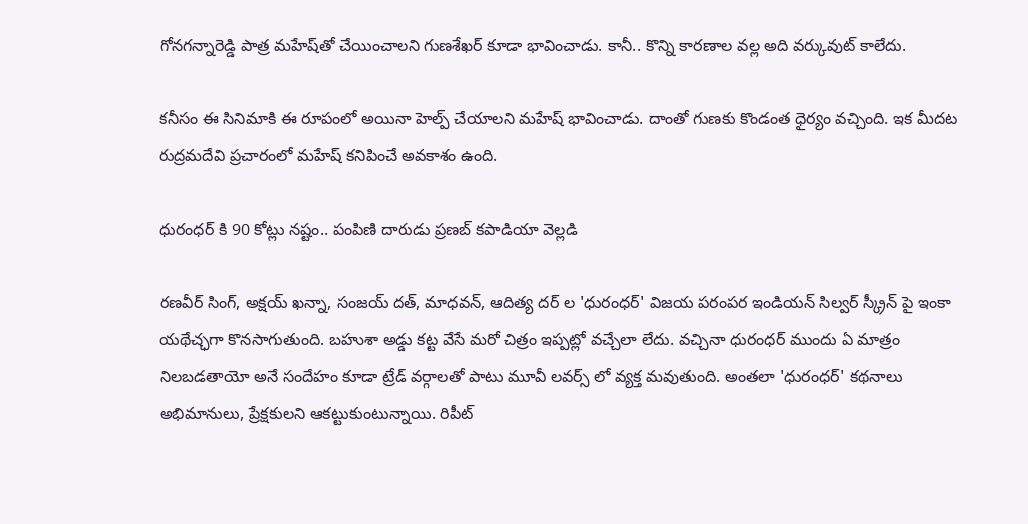గోన‌గ‌న్నారెడ్డి పాత్ర మ‌హేష్‌తో చేయించాల‌ని గుణ‌శేఖ‌ర్ కూడా భావించాడు. కానీ.. కొన్ని కార‌ణాల వ‌ల్ల అది వ‌ర్కువుట్ కాలేదు.

క‌నీసం ఈ సినిమాకి ఈ రూపంలో అయినా హెల్ప్ చేయాల‌ని మ‌హేష్ భావించాడు. దాంతో గుణ‌కు కొండంత ధైర్యం వ‌చ్చింది. ఇక మీద‌ట రుద్ర‌మ‌దేవి ప్ర‌చారంలో మ‌హేష్ క‌నిపించే అవ‌కాశం ఉంది.

ధురంధర్ కి 90 కోట్లు నష్టం.. పంపిణి దారుడు ప్రణబ్ కపాడియా వెల్లడి

రణవీర్ సింగ్, అక్షయ్ ఖన్నా, సంజయ్ దత్, మాధవన్, ఆదిత్య దర్ ల 'ధురంధర్' విజయ పరంపర ఇండియన్ సిల్వర్ స్క్రీన్ పై ఇంకా యథేచ్ఛగా కొనసాగుతుంది. బహుశా అడ్డు కట్ట వేసే మరో చిత్రం ఇప్పట్లో వచ్చేలా లేదు. వచ్చినా ధురంధర్ ముందు ఏ మాత్రం నిలబడతాయో అనే సందేహం కూడా ట్రేడ్ వర్గాలతో పాటు మూవీ లవర్స్ లో వ్యక్త మవుతుంది. అంతలా 'ధురంధర్' కథనాలు అభిమానులు, ప్రేక్షకులని ఆకట్టుకుంటున్నాయి. రిపీట్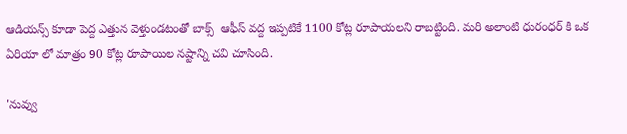ఆడియన్స్ కూడా పెద్ద ఎత్తున వెళ్తుండటంతో బాక్స్  ఆఫీస్ వద్ద ఇప్పటికే 1100 కోట్ల రూపాయలని రాబట్టింది. మరి అలాంటి ధురంధర్ కి ఒక ఏరియా లో మాత్రం 90 కోట్ల రూపాయిల నష్టాన్ని చవి చూసింది.

'నువ్వు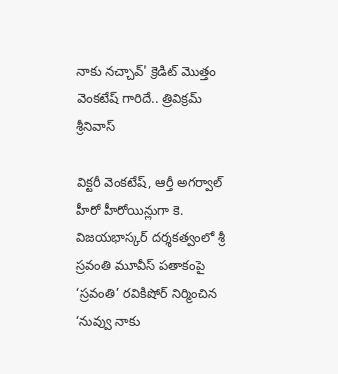నాకు నచ్చావ్' క్రెడిట్ మొత్తం వెంకటేష్ గారిదే.. త్రివిక్రమ్ శ్రీనివాస్

విక్టరీ వెంకటేష్, ఆర్తీ అగర్వాల్ హీరో హీరోయిన్లుగా కె. విజయభాస్కర్ దర్శకత్వంలో శ్రీ స్రవంతి మూవీస్ పతాకంపై ‘స్రవంతి’ రవికిషోర్ నిర్మించిన ‘నువ్వు నాకు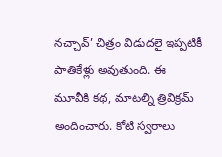నచ్చావ్’ చిత్రం విడుదలై ఇప్పటికీ పాతికేళ్లు అవుతుంది. ఈ మూవీకి కథ, మాటల్ని త్రివిక్రమ్ అందించారు. కోటి స్వరాలు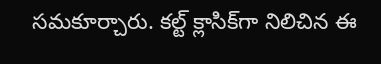సమకూర్చారు. కల్ట్ క్లాసిక్‌గా నిలిచిన ఈ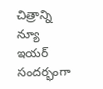చిత్రాన్ని న్యూ ఇయర్ సందర్భంగా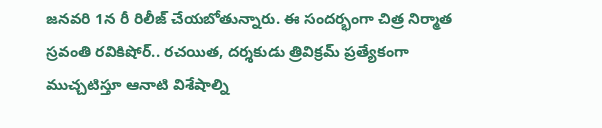జనవరి 1న రీ రిలీజ్ చేయబోతున్నారు. ఈ సందర్భంగా చిత్ర నిర్మాత స్రవంతి రవికిషోర్.. రచయిత, దర్శకుడు త్రివిక్రమ్ ప్రత్యేకంగా ముచ్చటిస్తూ ఆనాటి విశేషాల్ని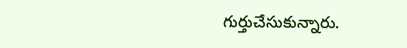గుర్తుచేసుకున్నారు.